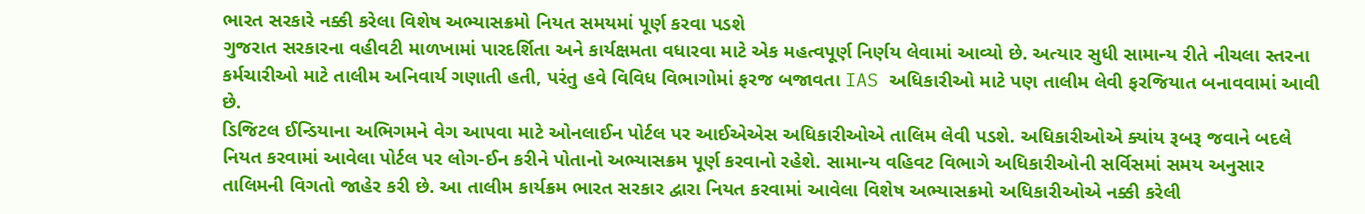ભારત સરકારે નક્કી કરેલા વિશેષ અભ્યાસક્રમો નિયત સમયમાં પૂર્ણ કરવા પડશે
ગુજરાત સરકારના વહીવટી માળખામાં પારદર્શિતા અને કાર્યક્ષમતા વધારવા માટે એક મહત્વપૂર્ણ નિર્ણય લેવામાં આવ્યો છે. અત્યાર સુધી સામાન્ય રીતે નીચલા સ્તરના કર્મચારીઓ માટે તાલીમ અનિવાર્ય ગણાતી હતી, પરંતુ હવે વિવિધ વિભાગોમાં ફરજ બજાવતા IAS અધિકારીઓ માટે પણ તાલીમ લેવી ફરજિયાત બનાવવામાં આવી છે.
ડિજિટલ ઈન્ડિયાના અભિગમને વેગ આપવા માટે ઓનલાઈન પોર્ટલ પર આઈએએસ અધિકારીઓએ તાલિમ લેવી પડશે. અધિકારીઓએ ક્યાંય રૂબરૂ જવાને બદલે નિયત કરવામાં આવેલા પોર્ટલ પર લોગ-ઈન કરીને પોતાનો અભ્યાસક્રમ પૂર્ણ કરવાનો રહેશે. સામાન્ય વહિવટ વિભાગે અધિકારીઓની સર્વિસમાં સમય અનુસાર તાલિમની વિગતો જાહેર કરી છે. આ તાલીમ કાર્યક્રમ ભારત સરકાર દ્વારા નિયત કરવામાં આવેલા વિશેષ અભ્યાસક્રમો અધિકારીઓએ નક્કી કરેલી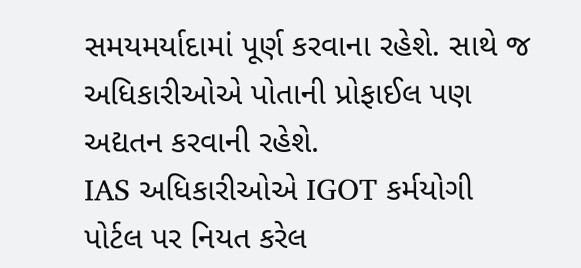સમયમર્યાદામાં પૂર્ણ કરવાના રહેશે. સાથે જ અધિકારીઓએ પોતાની પ્રોફાઈલ પણ અદ્યતન કરવાની રહેશે.
IAS અધિકારીઓએ IGOT કર્મયોગી પોર્ટલ પર નિયત કરેલ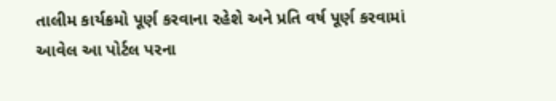તાલીમ કાર્યક્રમો પૂર્ણ કરવાના રહેશે અને પ્રતિ વર્ષ પૂર્ણ કરવામાં આવેલ આ પોર્ટલ પરના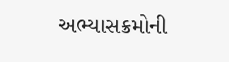અભ્યાસક્રમોની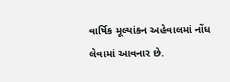વાર્ષિક મૂલ્યાંકન અહેવાલમાં નોંધ લેવામાં આવનાર છે.